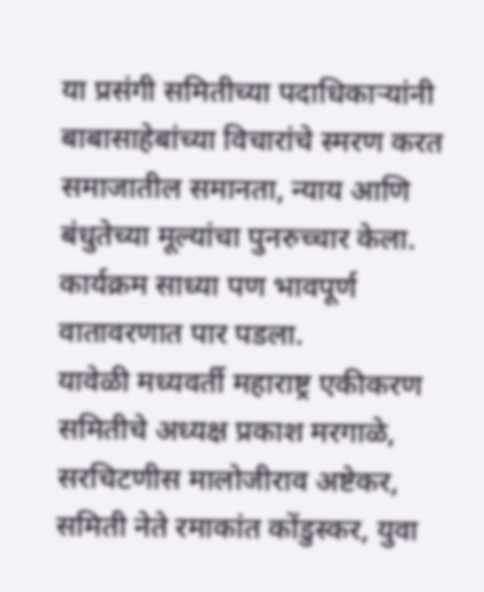या प्रसंगी समितीच्या पदाधिकाऱ्यांनी बाबासाहेबांच्या विचारांचे स्मरण करत समाजातील समानता, न्याय आणि बंधुतेच्या मूल्यांचा पुनरुच्चार केला. कार्यक्रम साध्या पण भावपूर्ण वातावरणात पार पडला.
यावेळी मध्यवर्ती महाराष्ट्र एकीकरण समितीचे अध्यक्ष प्रकाश मरगाळे, सरचिटणीस मालोजीराव अष्टेकर, समिती नेते रमाकांत कोंडुस्कर, युवा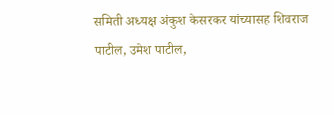समिती अध्यक्ष अंकुश केसरकर यांच्यासह शिवराज पाटील, उमेश पाटील,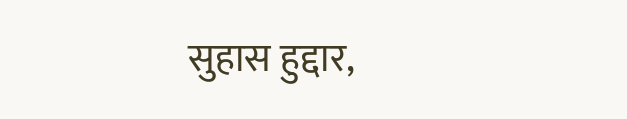सुहास हुद्दार,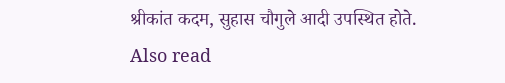श्रीकांत कदम, सुहास चौगुले आदी उपस्थित होते.
Also read